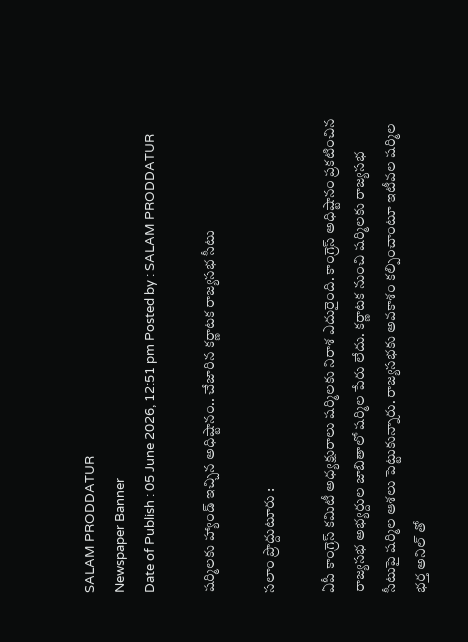SALAM PRODDATUR
Newspaper Banner
Date of Publish : 05 June 2026, 12:51 pm Posted by : SALAM PRODDATUR

షర్మిలకు హ్యాండ్ ఇచ్చిన అధిష్టానం.. చేజారిన కర్ణాటక రాజ్యసభ సీటు

సలాం ప్రొద్దుటూరు :

ఏపీ కాంగ్రెస్ కమిటీ అధ్యక్షురాలు షర్మిలకు నిరాశ ఎదురైంది. కాంగ్రెస్ అధిష్టానం ప్రకటించిన రాజ్యసభ అభ్యర్దుల జాబితాలో షర్మిల పేరు లేదు. కర్ణాటక నుంచి షర్మిలకు రాజ్యసభ సీటుపై షర్మిల ఆశలు పెట్టుకున్నారు. రాజ్యసభకు అవకాశం కల్పించాంటూ ఇటీవల షర్మిల భర్త అనిల్ తో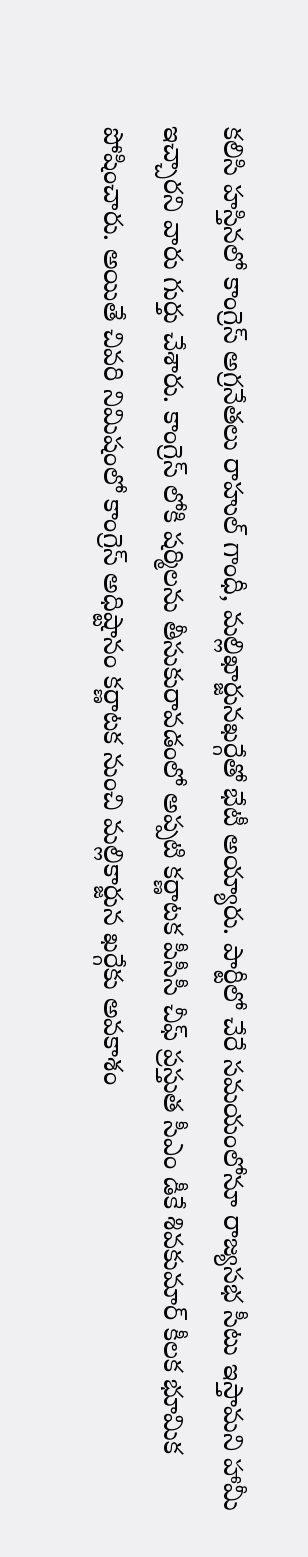కలిసి హస్తినలో కాంగ్రెస్ అగ్రనేతలు రాహుల్ గాంధీ, మల్లిఖార్జునఖర్గేతో భేటీ అయ్యారు. పార్టీలో చేరే సమయంలోనూ రాజ్యసభ సీటు ఇస్తామని హామీ ఇచ్చారని వారు గుర్తు చేశారు. కాంగ్రెస్ లోకి షర్మిలను తీసుకురావడంలో అప్పటి కర్ణాటక పీసీసీ చీఫ్ ప్రస్తుత సీఎం డీకే శివకుమార్ కీలక భూమిక పోషించారు. అయితే చివరి నిమిషంలో కాంగ్రెస్ అధిష్టానం కర్ణాటక నుంచి మల్లికార్జున ఖర్గేకు అవకాశం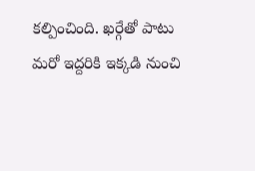కల్పించింది. ఖర్గేతో పాటు మరో ఇద్దరికి ఇక్కడి నుంచి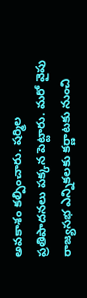అవకాశం కల్పించారు. షర్మిల ప్రతిపాదనలు పక్కన పెట్టారు. మరో వైపు రాజ్యసభ ఎన్నికలకు కర్ణాటకు నుంచి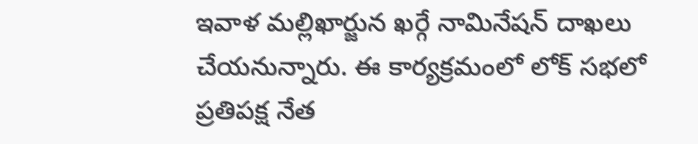ఇవాళ మల్లిఖార్జున ఖర్గే నామినేషన్ దాఖలు చేయనున్నారు. ఈ కార్యక్రమంలో లోక్ సభలో ప్రతిపక్ష నేత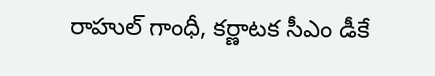రాహుల్ గాంధీ, కర్ణాటక సీఎం డీకే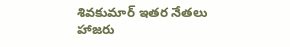శివకుమార్ ఇతర నేతలు హాజరు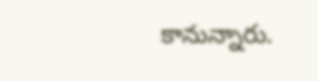కానున్నారు.